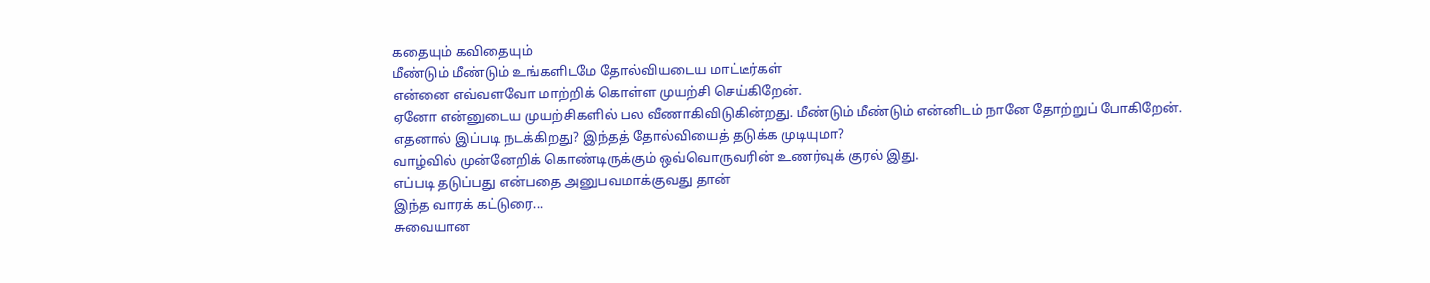கதையும் கவிதையும்
மீண்டும் மீண்டும் உங்களிடமே தோல்வியடைய மாட்டீர்கள்
என்னை எவ்வளவோ மாற்றிக் கொள்ள முயற்சி செய்கிறேன்.
ஏனோ என்னுடைய முயற்சிகளில் பல வீணாகிவிடுகின்றது. மீண்டும் மீண்டும் என்னிடம் நானே தோற்றுப் போகிறேன்.
எதனால் இப்படி நடக்கிறது? இந்தத் தோல்வியைத் தடுக்க முடியுமா?
வாழ்வில் முன்னேறிக் கொண்டிருக்கும் ஒவ்வொருவரின் உணர்வுக் குரல் இது.
எப்படி தடுப்பது என்பதை அனுபவமாக்குவது தான்
இந்த வாரக் கட்டுரை...
சுவையான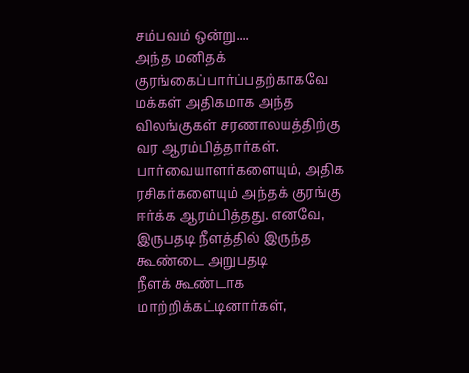சம்பவம் ஒன்று....
அந்த மனிதக் குரங்கைப்பார்ப்பதற்காகவே மக்கள் அதிகமாக அந்த விலங்குகள் சரணாலயத்திற்கு வர ஆரம்பித்தார்கள்.
பார்வையாளர்களையும், அதிக ரசிகர்களையும் அந்தக் குரங்கு ஈர்க்க ஆரம்பித்தது. எனவே, இருபதடி நீளத்தில் இருந்த கூண்டை அறுபதடி
நீளக் கூண்டாக மாற்றிக்கட்டினார்கள்,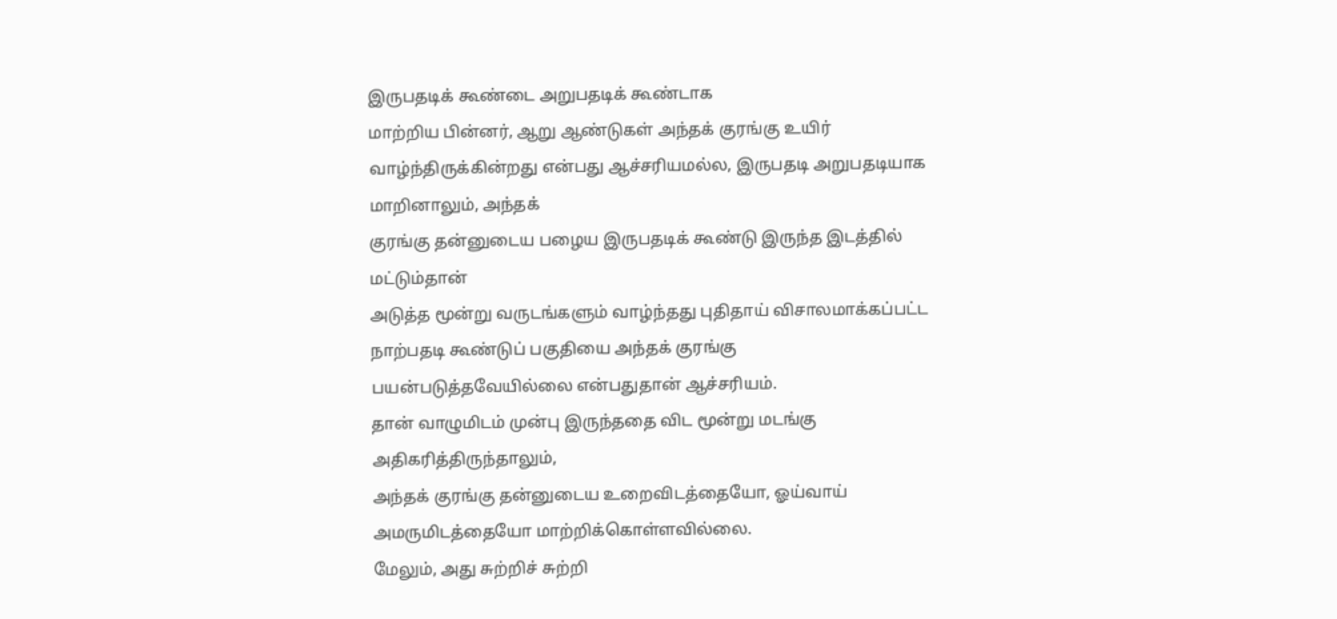இருபதடிக் கூண்டை அறுபதடிக் கூண்டாக
மாற்றிய பின்னர், ஆறு ஆண்டுகள் அந்தக் குரங்கு உயிர் வாழ்ந்திருக்கின்றது என்பது ஆச்சரியமல்ல, இருபதடி அறுபதடியாக மாறினாலும், அந்தக்
குரங்கு தன்னுடைய பழைய இருபதடிக் கூண்டு இருந்த இடத்தில் மட்டும்தான்
அடுத்த மூன்று வருடங்களும் வாழ்ந்தது புதிதாய் விசாலமாக்கப்பட்ட
நாற்பதடி கூண்டுப் பகுதியை அந்தக் குரங்கு
பயன்படுத்தவேயில்லை என்பதுதான் ஆச்சரியம்.
தான் வாழுமிடம் முன்பு இருந்ததை விட மூன்று மடங்கு அதிகரித்திருந்தாலும்,
அந்தக் குரங்கு தன்னுடைய உறைவிடத்தையோ, ஓய்வாய் அமருமிடத்தையோ மாற்றிக்கொள்ளவில்லை.
மேலும், அது சுற்றிச் சுற்றி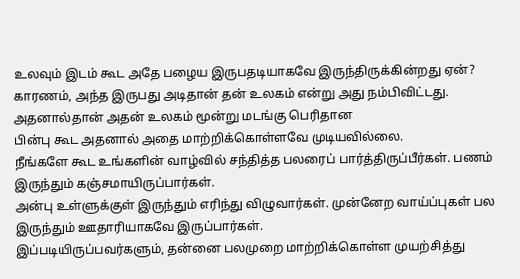உலவும் இடம் கூட அதே பழைய இருபதடியாகவே இருந்திருக்கின்றது ஏன்?
காரணம், அந்த இருபது அடிதான் தன் உலகம் என்று அது நம்பிவிட்டது.
அதனால்தான் அதன் உலகம் மூன்று மடங்கு பெரிதான
பின்பு கூட அதனால் அதை மாற்றிக்கொள்ளவே முடியவில்லை.
நீங்களே கூட உங்களின் வாழ்வில் சந்தித்த பலரைப் பார்த்திருப்பீர்கள். பணம் இருந்தும் கஞ்சமாயிருப்பார்கள்.
அன்பு உள்ளுக்குள் இருந்தும் எரிந்து விழுவார்கள். முன்னேற வாய்ப்புகள் பல இருந்தும் ஊதாரியாகவே இருப்பார்கள்.
இப்படியிருப்பவர்களும், தன்னை பலமுறை மாற்றிக்கொள்ள முயற்சித்து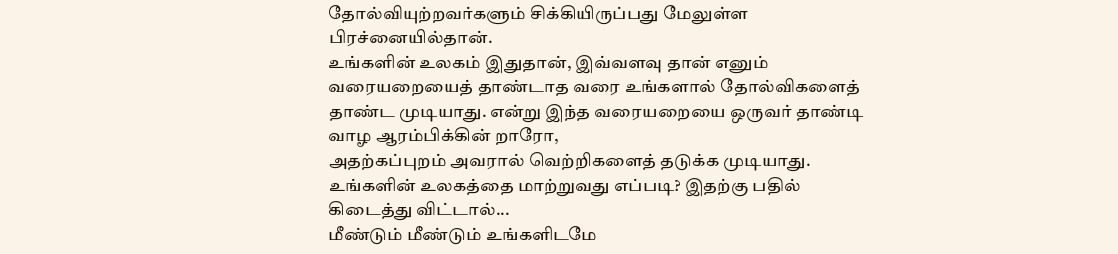தோல்வியுற்றவர்களும் சிக்கியிருப்பது மேலுள்ள பிரச்னையில்தான்.
உங்களின் உலகம் இதுதான், இவ்வளவு தான் எனும் வரையறையைத் தாண்டாத வரை உங்களால் தோல்விகளைத்
தாண்ட முடியாது. என்று இந்த வரையறையை ஒருவர் தாண்டி வாழ ஆரம்பிக்கின் றாரோ,
அதற்கப்புறம் அவரால் வெற்றிகளைத் தடுக்க முடியாது.
உங்களின் உலகத்தை மாற்றுவது எப்படி? இதற்கு பதில் கிடைத்து விட்டால்...
மீண்டும் மீண்டும் உங்களிடமே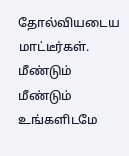தோல்வியடைய மாட்டீர்கள். மீண்டும் மீண்டும் உங்களிடமே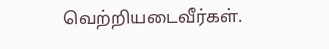வெற்றியடைவீர்கள்.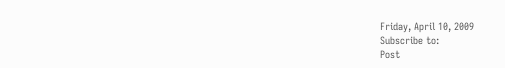Friday, April 10, 2009
Subscribe to:
Post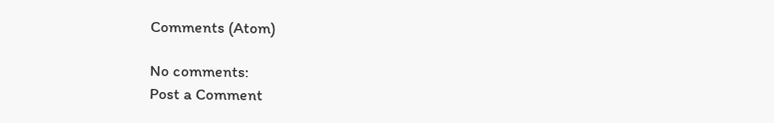Comments (Atom)

No comments:
Post a Comment